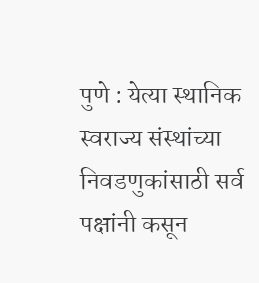पुणे : येत्या स्थानिक स्वराज्य संस्थांच्या निवडणुकांसाठी सर्व पक्षांनी कसून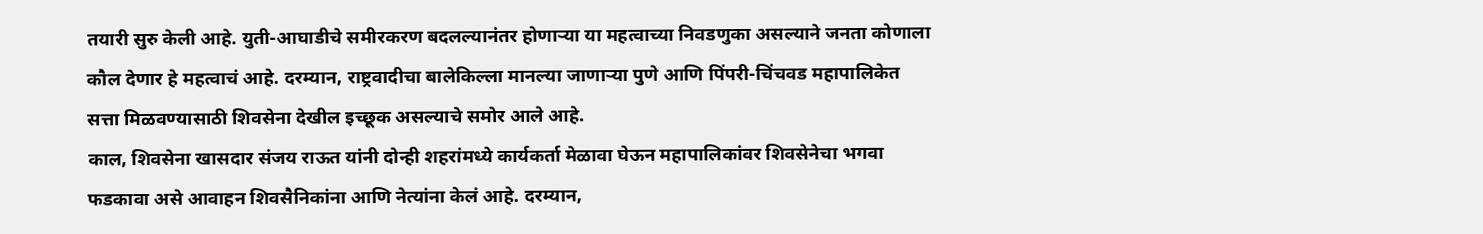तयारी सुरु केली आहे. युती-आघाडीचे समीरकरण बदलल्यानंतर होणाऱ्या या महत्वाच्या निवडणुका असल्याने जनता कोणाला कौल देणार हे महत्वाचं आहे. दरम्यान, राष्ट्रवादीचा बालेकिल्ला मानल्या जाणाऱ्या पुणे आणि पिंपरी-चिंचवड महापालिकेत सत्ता मिळवण्यासाठी शिवसेना देखील इच्छूक असल्याचे समोर आले आहे.
काल, शिवसेना खासदार संजय राऊत यांनी दोन्ही शहरांमध्ये कार्यकर्ता मेळावा घेऊन महापालिकांवर शिवसेनेचा भगवा फडकावा असे आवाहन शिवसैनिकांना आणि नेत्यांना केलं आहे. दरम्यान,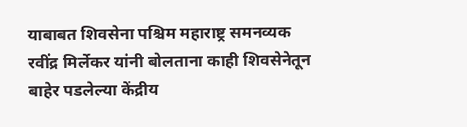याबाबत शिवसेना पश्चिम महाराष्ट्र समनव्यक रवींद्र मिर्लेकर यांनी बोलताना काही शिवसेनेतून बाहेर पडलेल्या केंद्रीय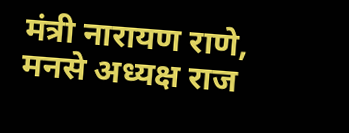मंत्री नारायण राणे, मनसे अध्यक्ष राज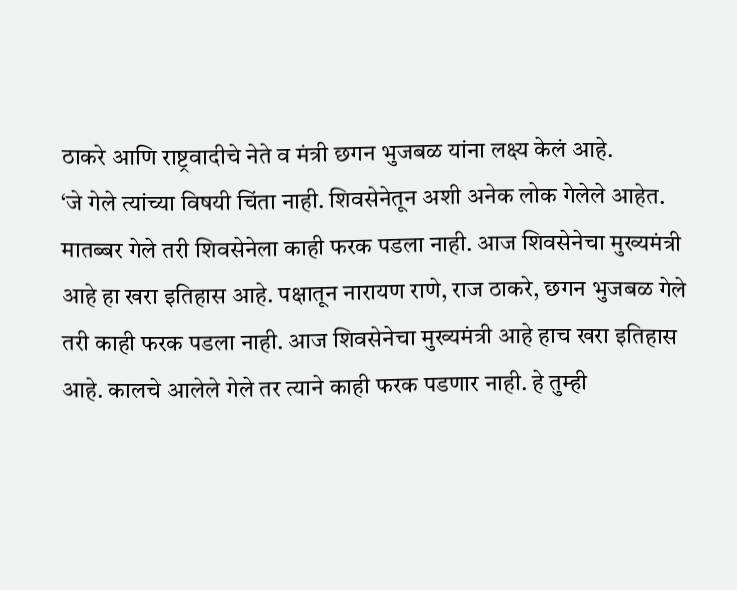ठाकरे आणि राष्ट्रवादीचे नेते व मंत्री छगन भुजबळ यांना लक्ष्य केलं आहे.
‘जे गेले त्यांच्या विषयी चिंता नाही. शिवसेनेतून अशी अनेक लोक गेलेले आहेत. मातब्बर गेले तरी शिवसेनेला काही फरक पडला नाही. आज शिवसेनेचा मुख्यमंत्री आहे हा खरा इतिहास आहे. पक्षातून नारायण राणे, राज ठाकरे, छगन भुजबळ गेले तरी काही फरक पडला नाही. आज शिवसेनेचा मुख्यमंत्री आहे हाच खरा इतिहास आहे. कालचे आलेले गेले तर त्याने काही फरक पडणार नाही. हे तुम्ही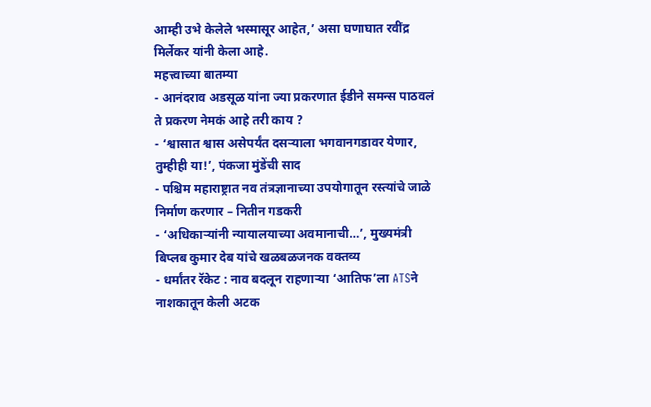आम्ही उभे केलेले भस्मासूर आहेत,’ असा घणाघात रवींद्र मिर्लेकर यांनी केला आहे.
महत्त्वाच्या बातम्या
- आनंदराव अडसूळ यांना ज्या प्रकरणात ईडीने समन्स पाठवलं ते प्रकरण नेमकं आहे तरी काय ?
- ‘श्वासात श्वास असेपर्यंत दसऱ्याला भगवानगडावर येणार, तुम्हीही या!’, पंकजा मुंडेंची साद
- पश्चिम महाराष्ट्रात नव तंत्रज्ञानाच्या उपयोगातून रस्त्यांचे जाळे निर्माण करणार – नितीन गडकरी
- ‘अधिकाऱ्यांनी न्यायालयाच्या अवमानाची…’, मुख्यमंत्री बिप्लब कुमार देब यांचे खळबळजनक वक्तव्य
- धर्मांतर रॅकेट : नाव बदलून राहणाऱ्या ‘आतिफ’ला ATSने नाशकातून केली अटक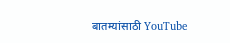बातम्यांसाठी YouTube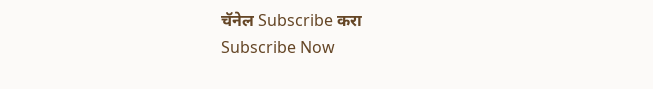चॅनेल Subscribe करा
Subscribe Now